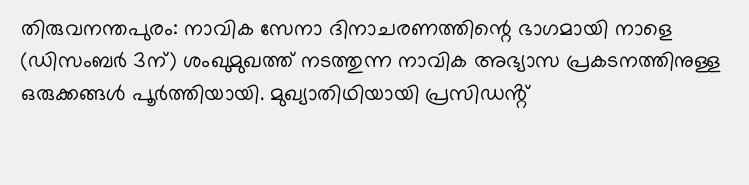തിരുവനന്തപുരം: നാവിക സേനാ ദിനാചരണത്തിന്റെ ഭാഗമായി നാളെ (ഡിസംബർ 3ന്) ശംഖുമുഖത്ത് നടത്തുന്ന നാവിക അഭ്യാസ പ്രകടനത്തിനുള്ള ഒരുക്കങ്ങൾ പൂർത്തിയായി. മുഖ്യാതിഥിയായി പ്രസിഡൻ്റ്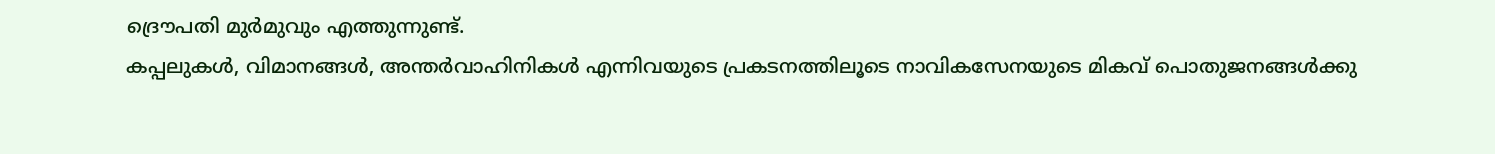ദ്രൌപതി മുർമുവും എത്തുന്നുണ്ട്.
കപ്പലുകൾ, വിമാനങ്ങൾ, അന്തർവാഹിനികൾ എന്നിവയുടെ പ്രകടനത്തിലൂടെ നാവികസേനയുടെ മികവ് പൊതുജനങ്ങൾക്കു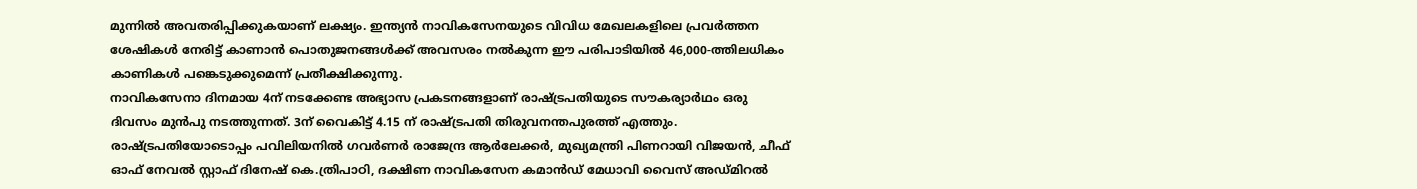മുന്നിൽ അവതരിപ്പിക്കുകയാണ് ലക്ഷ്യം. ഇന്ത്യൻ നാവികസേനയുടെ വിവിധ മേഖലകളിലെ പ്രവർത്തന ശേഷികൾ നേരിട്ട് കാണാൻ പൊതുജനങ്ങൾക്ക് അവസരം നൽകുന്ന ഈ പരിപാടിയിൽ 46,000-ത്തിലധികം കാണികൾ പങ്കെടുക്കുമെന്ന് പ്രതീക്ഷിക്കുന്നു.
നാവികസേനാ ദിനമായ 4ന് നടക്കേണ്ട അഭ്യാസ പ്രകടനങ്ങളാണ് രാഷ്ട്രപതിയുടെ സൗകര്യാർഥം ഒരു ദിവസം മുൻപു നടത്തുന്നത്. 3ന് വൈകിട്ട് 4.15 ന് രാഷ്ട്രപതി തിരുവനന്തപുരത്ത് എത്തും. രാഷ്ട്രപതിയോടൊപ്പം പവിലിയനിൽ ഗവർണർ രാജേന്ദ്ര ആർലേക്കർ, മുഖ്യമന്ത്രി പിണറായി വിജയൻ, ചീഫ് ഓഫ് നേവൽ സ്റ്റാഫ് ദിനേഷ് കെ.ത്രിപാഠി, ദക്ഷിണ നാവികസേന കമാൻഡ് മേധാവി വൈസ് അഡ്മിറൽ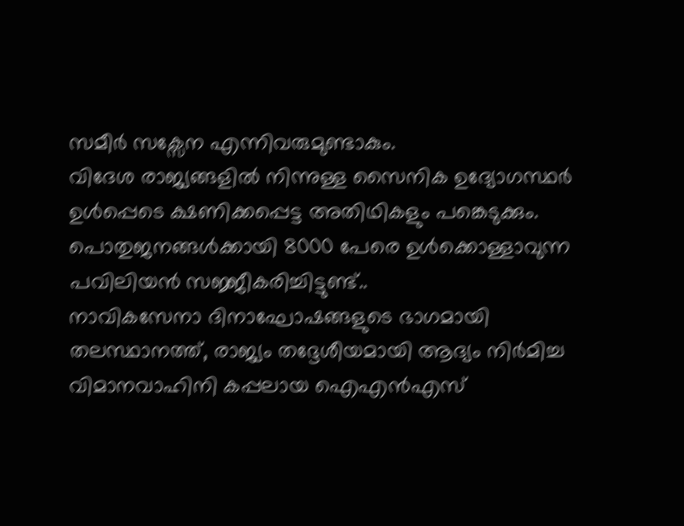സമീർ സക്സേന എന്നിവരുമുണ്ടാകും.
വിദേശ രാജ്യങ്ങളിൽ നിന്നുള്ള സൈനിക ഉദ്യോഗസ്ഥർ ഉൾപ്പെടെ ക്ഷണിക്കപ്പെട്ട അതിഥികളും പങ്കെടുക്കും. പൊതുജനങ്ങൾക്കായി 8000 പേരെ ഉൾക്കൊള്ളാവുന്ന പവിലിയൻ സജ്ജീകരിച്ചിട്ടുണ്ട്..
നാവികസേനാ ദിനാഘോഷങ്ങളുടെ ഭാഗമായി തലസ്ഥാനത്ത്, രാജ്യം തദ്ദേശീയമായി ആദ്യം നിർമിച്ച വിമാനവാഹിനി കപ്പലായ ഐഎൻഎസ്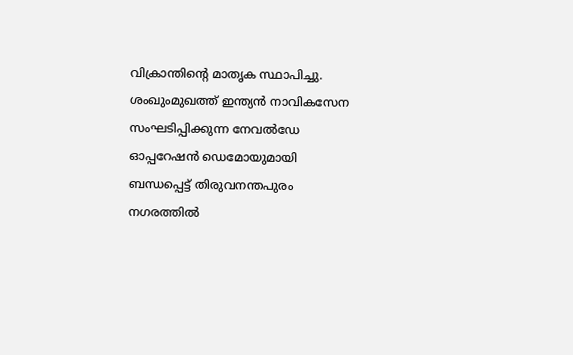വിക്രാന്തിന്റെ മാതൃക സ്ഥാപിച്ചു. ശംഖുംമുഖത്ത് ഇന്ത്യൻ നാവികസേന സംഘടിപ്പിക്കുന്ന നേവൽഡേ ഓപ്പറേഷൻ ഡെമോയുമായി ബന്ധപ്പെട്ട് തിരുവനന്തപുരം നഗരത്തിൽ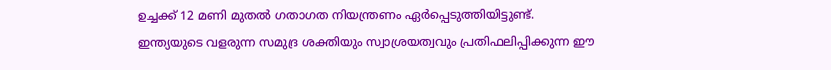ഉച്ചക്ക് 12 മണി മുതൽ ഗതാഗത നിയന്ത്രണം ഏർപ്പെടുത്തിയിട്ടുണ്ട്.
ഇന്ത്യയുടെ വളരുന്ന സമുദ്ര ശക്തിയും സ്വാശ്രയത്വവും പ്രതിഫലിപ്പിക്കുന്ന ഈ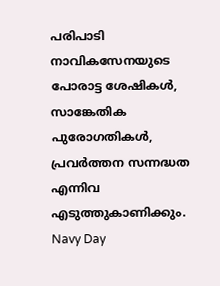പരിപാടി നാവികസേനയുടെ പോരാട്ട ശേഷികൾ, സാങ്കേതിക പുരോഗതികൾ, പ്രവർത്തന സന്നദ്ധത എന്നിവ എടുത്തുകാണിക്കും.
Navy Day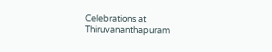Celebrations at Thiruvananthapuram